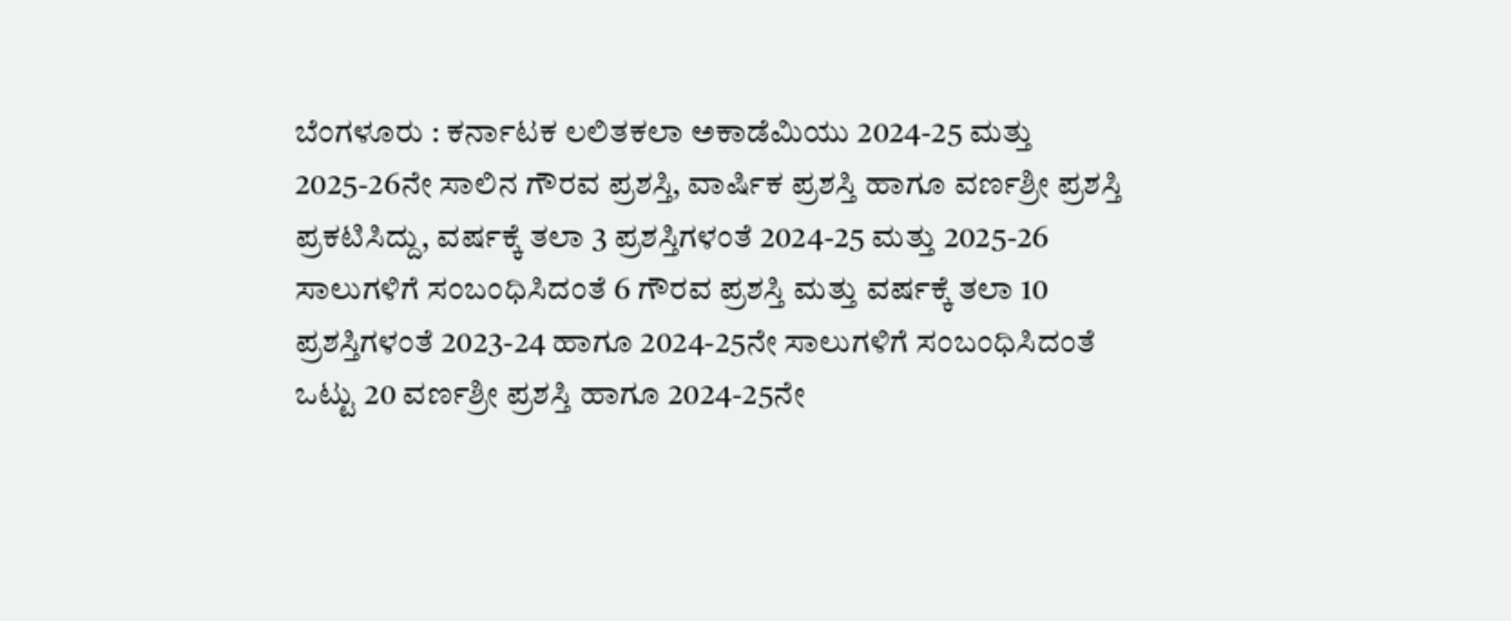ಬೆಂಗಳೂರು : ಕರ್ನಾಟಕ ಲಲಿತಕಲಾ ಅಕಾಡೆಮಿಯು 2024-25 ಮತ್ತು 2025-26ನೇ ಸಾಲಿನ ಗೌರವ ಪ್ರಶಸ್ತಿ, ವಾರ್ಷಿಕ ಪ್ರಶಸ್ತಿ ಹಾಗೂ ವರ್ಣಶ್ರೀ ಪ್ರಶಸ್ತಿ ಪ್ರಕಟಿಸಿದ್ದು, ವರ್ಷಕ್ಕೆ ತಲಾ 3 ಪ್ರಶಸ್ತಿಗಳಂತೆ 2024-25 ಮತ್ತು 2025-26 ಸಾಲುಗಳಿಗೆ ಸಂಬಂಧಿಸಿದಂತೆ 6 ಗೌರವ ಪ್ರಶಸ್ತಿ ಮತ್ತು ವರ್ಷಕ್ಕೆ ತಲಾ 10 ಪ್ರಶಸ್ತಿಗಳಂತೆ 2023-24 ಹಾಗೂ 2024-25ನೇ ಸಾಲುಗಳಿಗೆ ಸಂಬಂಧಿಸಿದಂತೆ ಒಟ್ಟು 20 ವರ್ಣಶ್ರೀ ಪ್ರಶಸ್ತಿ ಹಾಗೂ 2024-25ನೇ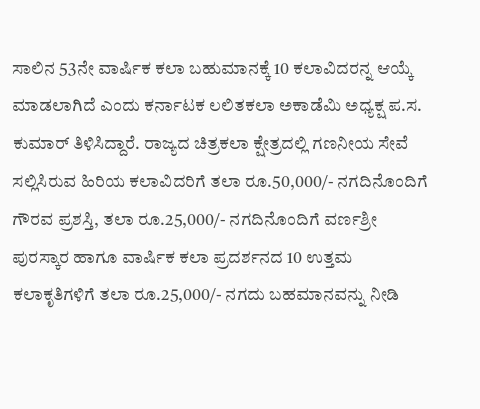ಸಾಲಿನ 53ನೇ ವಾರ್ಷಿಕ ಕಲಾ ಬಹುಮಾನಕ್ಕೆ 10 ಕಲಾವಿದರನ್ನ ಆಯ್ಕೆ ಮಾಡಲಾಗಿದೆ ಎಂದು ಕರ್ನಾಟಕ ಲಲಿತಕಲಾ ಅಕಾಡೆಮಿ ಅಧ್ಯಕ್ಷ ಪ.ಸ. ಕುಮಾರ್ ತಿಳಿಸಿದ್ದಾರೆ. ರಾಜ್ಯದ ಚಿತ್ರಕಲಾ ಕ್ಷೇತ್ರದಲ್ಲಿ ಗಣನೀಯ ಸೇವೆ ಸಲ್ಲಿಸಿರುವ ಹಿರಿಯ ಕಲಾವಿದರಿಗೆ ತಲಾ ರೂ.50,000/- ನಗದಿನೊಂದಿಗೆ ಗೌರವ ಪ್ರಶಸ್ತಿ, ತಲಾ ರೂ.25,000/- ನಗದಿನೊಂದಿಗೆ ವರ್ಣಶ್ರೀ ಪುರಸ್ಕಾರ ಹಾಗೂ ವಾರ್ಷಿಕ ಕಲಾ ಪ್ರದರ್ಶನದ 10 ಉತ್ತಮ ಕಲಾಕೃತಿಗಳಿಗೆ ತಲಾ ರೂ.25,000/- ನಗದು ಬಹಮಾನವನ್ನು ನೀಡಿ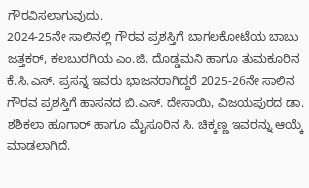ಗೌರವಿಸಲಾಗುವುದು.
2024-25ನೇ ಸಾಲಿನಲ್ಲಿ ಗೌರವ ಪ್ರಶಸ್ತಿಗೆ ಬಾಗಲಕೋಟೆಯ ಬಾಬು ಜತ್ತಕರ್, ಕಲಬುರಗಿಯ ಎಂ.ಜಿ. ದೊಡ್ಡಮನಿ ಹಾಗೂ ತುಮಕೂರಿನ ಕೆ.ಸಿ.ಎಸ್. ಪ್ರಸನ್ನ ಇವರು ಭಾಜನರಾಗಿದ್ದರೆ 2025-26ನೇ ಸಾಲಿನ ಗೌರವ ಪ್ರಶಸ್ತಿಗೆ ಹಾಸನದ ಬಿ.ಎಸ್. ದೇಸಾಯಿ, ವಿಜಯಪುರದ ಡಾ. ಶಶಿಕಲಾ ಹೂಗಾರ್ ಹಾಗೂ ಮೈಸೂರಿನ ಸಿ. ಚಿಕ್ಕಣ್ಣ ಇವರನ್ನು ಆಯ್ಕೆ ಮಾಡಲಾಗಿದೆ.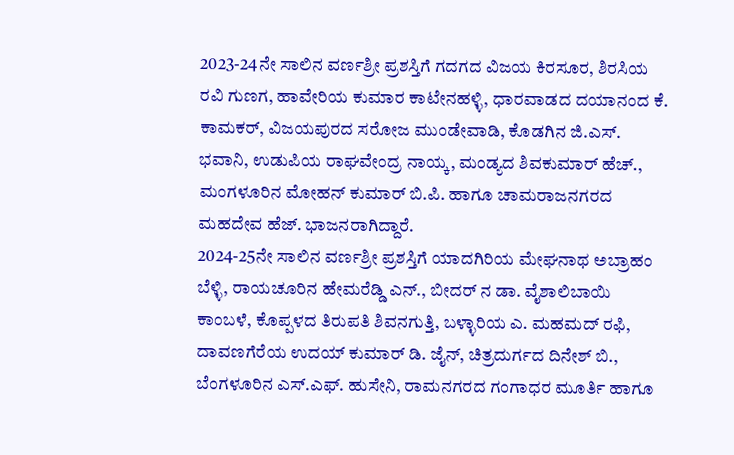2023-24ನೇ ಸಾಲಿನ ವರ್ಣಶ್ರೀ ಪ್ರಶಸ್ತಿಗೆ ಗದಗದ ವಿಜಯ ಕಿರಸೂರ, ಶಿರಸಿಯ ರವಿ ಗುಣಗ, ಹಾವೇರಿಯ ಕುಮಾರ ಕಾಟೇನಹಳ್ಳಿ, ಧಾರವಾಡದ ದಯಾನಂದ ಕೆ. ಕಾಮಕರ್, ವಿಜಯಪುರದ ಸರೋಜ ಮುಂಡೇವಾಡಿ, ಕೊಡಗಿನ ಜಿ.ಎಸ್. ಭವಾನಿ, ಉಡುಪಿಯ ರಾಘವೇಂದ್ರ ನಾಯ್ಕ, ಮಂಡ್ಯದ ಶಿವಕುಮಾರ್ ಹೆಚ್., ಮಂಗಳೂರಿನ ಮೋಹನ್ ಕುಮಾರ್ ಬಿ.ಪಿ. ಹಾಗೂ ಚಾಮರಾಜನಗರದ ಮಹದೇವ ಹೆಜ್. ಭಾಜನರಾಗಿದ್ದಾರೆ.
2024-25ನೇ ಸಾಲಿನ ವರ್ಣಶ್ರೀ ಪ್ರಶಸ್ತಿಗೆ ಯಾದಗಿರಿಯ ಮೇಘನಾಥ ಅಬ್ರಾಹಂ ಬೆಳ್ಳಿ, ರಾಯಚೂರಿನ ಹೇಮರೆಡ್ಡಿ ಎನ್., ಬೀದರ್ ನ ಡಾ. ವೈಶಾಲಿಬಾಯಿ ಕಾಂಬಳೆ, ಕೊಪ್ಪಳದ ತಿರುಪತಿ ಶಿವನಗುತ್ತಿ, ಬಳ್ಳಾರಿಯ ಎ. ಮಹಮದ್ ರಫಿ, ದಾವಣಗೆರೆಯ ಉದಯ್ ಕುಮಾರ್ ಡಿ. ಜೈನ್, ಚಿತ್ರದುರ್ಗದ ದಿನೇಶ್ ಬಿ., ಬೆಂಗಳೂರಿನ ಎಸ್.ಎಫ್. ಹುಸೇನಿ, ರಾಮನಗರದ ಗಂಗಾಧರ ಮೂರ್ತಿ ಹಾಗೂ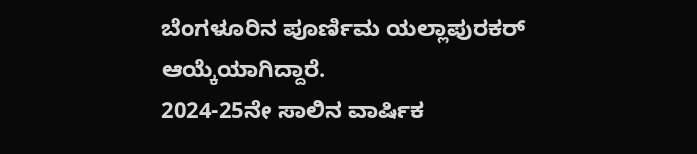ಬೆಂಗಳೂರಿನ ಪೂರ್ಣಿಮ ಯಲ್ಲಾಪುರಕರ್ ಆಯ್ಕೆಯಾಗಿದ್ದಾರೆ.
2024-25ನೇ ಸಾಲಿನ ವಾರ್ಷಿಕ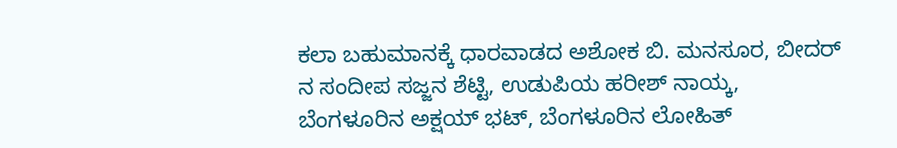ಕಲಾ ಬಹುಮಾನಕ್ಕೆ ಧಾರವಾಡದ ಅಶೋಕ ಬಿ. ಮನಸೂರ, ಬೀದರ್ ನ ಸಂದೀಪ ಸಜ್ಜನ ಶೆಟ್ಟಿ, ಉಡುಪಿಯ ಹರೀಶ್ ನಾಯ್ಕ, ಬೆಂಗಳೂರಿನ ಅಕ್ಷಯ್ ಭಟ್, ಬೆಂಗಳೂರಿನ ಲೋಹಿತ್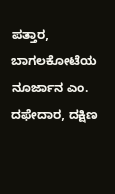ಪತ್ತಾರ, ಬಾಗಲಕೋಟೆಯ ನೂರ್ಜಾನ ಎಂ. ದಫೇದಾರ, ದಕ್ಷಿಣ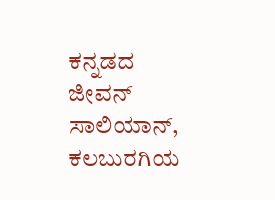ಕನ್ನಡದ ಜೀವನ್ ಸಾಲಿಯಾನ್, ಕಲಬುರಗಿಯ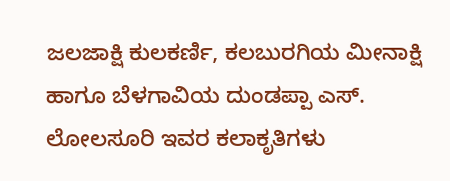ಜಲಜಾಕ್ಷಿ ಕುಲಕರ್ಣಿ, ಕಲಬುರಗಿಯ ಮೀನಾಕ್ಷಿ ಹಾಗೂ ಬೆಳಗಾವಿಯ ದುಂಡಪ್ಪಾ ಎಸ್. ಲೋಲಸೂರಿ ಇವರ ಕಲಾಕೃತಿಗಳು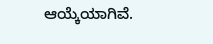ಆಯ್ಕೆಯಾಗಿವೆ.